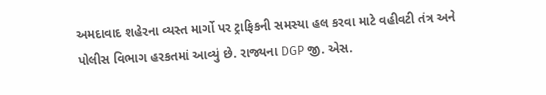અમદાવાદ શહેરના વ્યસ્ત માર્ગો પર ટ્રાફિકની સમસ્યા હલ કરવા માટે વહીવટી તંત્ર અને પોલીસ વિભાગ હરકતમાં આવ્યું છે. રાજ્યના DGP જી. એસ.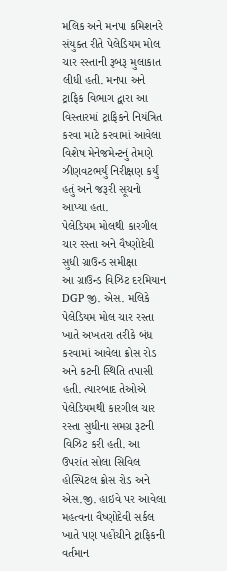મલિક અને મનપા કમિશનરે સંયુક્ત રીતે પેલેડિયમ મોલ ચાર રસ્તાની રૂબરૂ મુલાકાત લીધી હતી. મનપા અને ટ્રાફિક વિભાગ દ્વારા આ વિસ્તારમાં ટ્રાફિકને નિયંત્રિત કરવા માટે કરવામાં આવેલા વિશેષ મેનેજમેન્ટનું તેમણે ઝીણવટભર્યું નિરીક્ષણ કર્યું હતું અને જરૂરી સૂચનો આપ્યા હતા.
પેલેડિયમ મોલથી કારગીલ ચાર રસ્તા અને વૈષ્ણોદેવી સુધી ગ્રાઉન્ડ સમીક્ષા
આ ગ્રાઉન્ડ વિઝિટ દરમિયાન DGP જી. એસ. મલિકે પેલેડિયમ મોલ ચાર રસ્તા ખાતે અખતરા તરીકે બંધ કરવામાં આવેલા ક્રોસ રોડ અને કટની સ્થિતિ તપાસી હતી. ત્યારબાદ તેઓએ પેલેડિયમથી કારગીલ ચાર રસ્તા સુધીના સમગ્ર રૂટની વિઝિટ કરી હતી. આ ઉપરાંત સોલા સિવિલ હોસ્પિટલ ક્રોસ રોડ અને એસ.જી. હાઇવે પર આવેલા મહત્વના વૈષ્ણોદેવી સર્કલ ખાતે પણ પહોંચીને ટ્રાફિકની વર્તમાન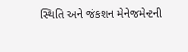સ્થિતિ અને જંકશન મેનેજમેન્ટની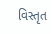વિસ્તૃત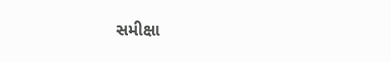સમીક્ષા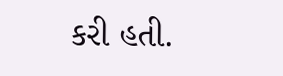કરી હતી.